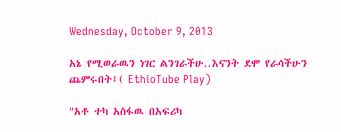Wednesday, October 9, 2013

አኔ የሚወራዉን ነገር ልንገራችሁ..እናንት ደሞ የራሳችሁን ጨምሩበት፤( EthioTube Play)

"አቶ ተካ አስፋዉ በአፍሪካ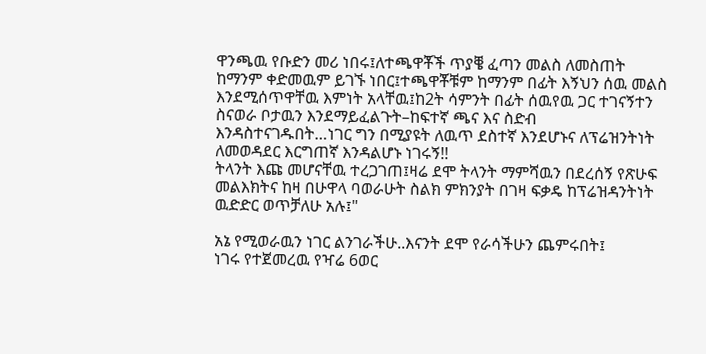ዋንጫዉ የቡድን መሪ ነበሩ፤ለተጫዋቾች ጥያቔ ፈጣን መልስ ለመስጠት ከማንም ቀድመዉም ይገኙ ነበር፤ተጫዋቾቹም ከማንም በፊት እኝህን ሰዉ መልስ እንደሚሰጥዋቸዉ እምነት አላቸዉ፤ከ2ት ሳምንት በፊት ሰዉየዉ ጋር ተገናኝተን ስናወራ ቦታዉን እንደማይፈልጉት–ከፍተኛ ጫና እና ስድብ እንዳስተናገዱበት…ነገር ግን በሚያዩት ለዉጥ ደስተኛ እንደሆኑና ለፕሬዝንትነት ለመወዳደር እርግጠኛ እንዳልሆኑ ነገሩኝ!!
ትላንት እጩ መሆናቸዉ ተረጋገጠ፤ዛሬ ደሞ ትላንት ማምሻዉን በደረሰኝ የጽሁፍ መልእክትና ከዛ በሁዋላ ባወራሁት ስልክ ምክንያት በገዛ ፍቃዴ ከፕሬዝዳንትነት ዉድድር ወጥቻለሁ አሉ፤"

አኔ የሚወራዉን ነገር ልንገራችሁ..እናንት ደሞ የራሳችሁን ጨምሩበት፤
ነገሩ የተጀመረዉ የዣሬ 6ወር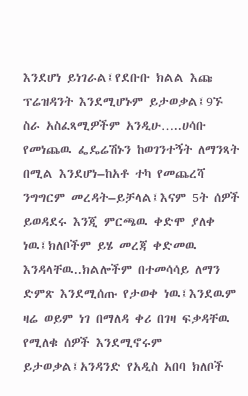እንደሆነ ይነገራል፤የደቡቡ ክልል እጩ ፕሬዝዳንት እንደሚሆኑም ይታወቃል፤9ኙ ስራ አስፈጻሚዎችም አንዲሁ…..ሀሳቡ የመነጨዉ ፌዴሬሽኑን ከወገንተኝት ለማንጻት በሚል እንደሆነ–ከአቶ ተካ የመጨረሻ ንግግርም መረዳት–ይቻላል፤እናም 5ት ሰዎች ይወዳደሩ እንጂ ምርጫዉ ቀድሞ ያለቀ ነዉ፤ክለቦችም ይሄ መረጃ ቀድመዉ እንዳላቸዉ..ክልሎችም በተመሳሳይ ለማን ድምጽ እንደሚሰጡ የታወቀ ነዉ፤እንደዉም ዛሬ ወይም ነገ በማለዳ ቀሪ በገዛ ፍቃዳቸዉ የሚለቁ ሰዎች እንደሚኖሩም ይታወቃል፤አንዳንድ የአዲስ አበባ ክለቦች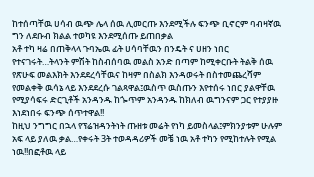ከተሰጣቸዉ ሀሳብ ዉጭ ሌላ ሰዉ ሊመርጡ እንደሚችሉ ፍንጭ ቢኖርም ባብዛኛዉ ግን ለደቡብ ክልል ተወካዩ እንደሚሰጡ ይጠበቃል
አቶ ተካ ዛሬ በጠቅላላ ጉባኤዉ ፊት ሀሳባቸዉን በንዴት ና ሀዘን ነበር የተናገሩት…ትላንት ምሽት ከስብሰባዉ መልስ አንድ በጣም ከሚቀርቡት ትልቅ ሰዉ የጽሁፍ መልእክት እንደደረሳቸዉና ከዛም በስልክ እንዳወሩት በስተመጨረሻም የመልቀቅ ዉሳኔ ላይ እንደደረሱ ገልጻዋል፤ዉስጥ ዉስጡን እየተሰሩ ነበር ያልዋቸዉ የሚያሳፍሩ ድርጊቶች አንዳንዱ ከጐጥም አንዳንዱ ከክለብ ዉግንናም ጋር የተያያዙ እነደነበሩ ፍንጭ ሰጥተዋል!!
ከዚህ ንግግር በኋላ የፕሬዝዳንትነት ጡዘቱ መሬት የነካ ይመስላል፤ምክንያቱም ሁሉም አፍ ላይ ያለዉ ቃል…የቀሩት 3ት ተወዳዳሪዎች መቼ ነዉ አቶ ተካን የሚከተሉት የሚል ነዉ!!በፎቶዉ ላይ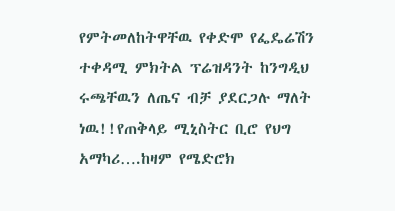የምትመለከትዋቸዉ የቀድሞ የፌዴሬሽን ተቀዳሚ ምክትል ፕሬዝዳንት ከንግዲህ ሩጫቸዉን ለጤና ብቻ ያደርጋሉ ማለት ነዉ!!የጠቅላይ ሚኒስትር ቢሮ የህግ አማካሪ….ከዛም የሜድሮክ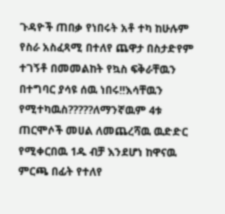ጉዳዮች ጠበቃ የነበሩት አቶ ተካ ከሁሉም የስራ አስፈጻሚ በተለየ ጨዋታ በስታድየም ተገኝቶ በመመልከት የኳስ ፍቅራቸዉን በተግባር ያሳዩ ሰዉ ነበሩ!!እሳቸዉን የሚተካዉስ?????ለማንኛዉም 4ቱ ጠርሞሶች መሀል ለመጨረሻዉ ዉድድር የሚቀርበዉ 1ዱ ብቻ እንደሆነ ከዋናዉ ምርጫ በፊት የተለየ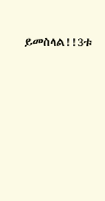ይመስላል!!3ቱ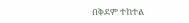በቅደም ተከተል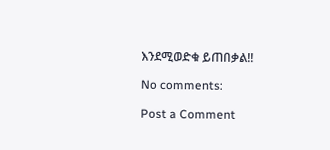እንደሚወድቁ ይጠበቃል!!

No comments:

Post a Comment